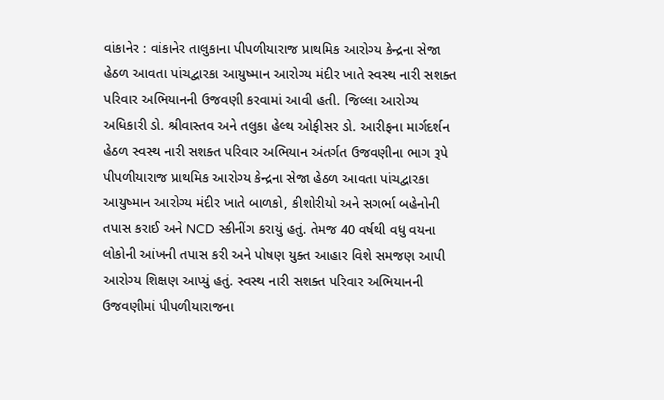વાંકાનેર : વાંકાનેર તાલુકાના પીપળીયારાજ પ્રાથમિક આરોગ્ય કેન્દ્રના સેજા હેઠળ આવતા પાંચદ્વારકા આયુષ્માન આરોગ્ય મંદીર ખાતે સ્વસ્થ નારી સશક્ત પરિવાર અભિયાનની ઉજવણી કરવામાં આવી હતી. જિલ્લા આરોગ્ય અધિકારી ડો. શ્રીવાસ્તવ અને તલુકા હેલ્થ ઓફીસર ડો. આરીફના માર્ગદર્શન હેઠળ સ્વસ્થ નારી સશક્ત પરિવાર અભિયાન અંતર્ગત ઉજવણીના ભાગ રૂપે પીપળીયારાજ પ્રાથમિક આરોગ્ય કેન્દ્રના સેજા હેઠળ આવતા પાંચદ્વારકા આયુષ્માન આરોગ્ય મંદીર ખાતે બાળકો, કીશોરીયો અને સગર્ભા બહેનોની તપાસ કરાઈ અને NCD સ્કીનીંગ કરાયું હતું. તેમજ 40 વર્ષથી વધુ વયના લોકોની આંખની તપાસ કરી અને પોષણ યુક્ત આહાર વિશે સમજણ આપી આરોગ્ય શિક્ષણ આપ્યું હતું. સ્વસ્થ નારી સશક્ત પરિવાર અભિયાનની ઉજવણીમાં પીપળીયારાજના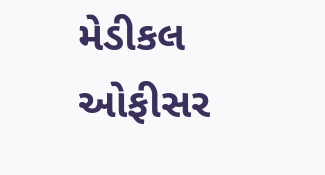મેડીકલ ઓફીસર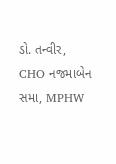ડો. તન્વીર, CHO નજમાબેન સમા, MPHW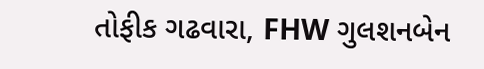તોફીક ગઢવારા, FHW ગુલશનબેન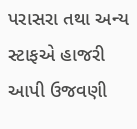પરાસરા તથા અન્ય સ્ટાફએ હાજરી આપી ઉજવણી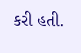કરી હતી.